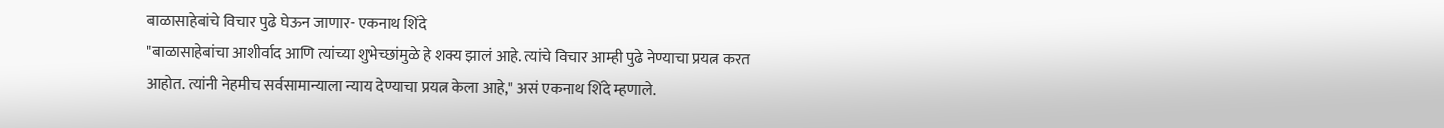बाळासाहेबांचे विचार पुढे घेऊन जाणार- एकनाथ शिंदे
"बाळासाहेबांचा आशीर्वाद आणि त्यांच्या शुभेच्छांमुळे हे शक्य झालं आहे. त्यांचे विचार आम्ही पुढे नेण्याचा प्रयत्न करत आहोत. त्यांनी नेहमीच सर्वसामान्याला न्याय देण्याचा प्रयत्न केला आहे," असं एकनाथ शिंदे म्हणाले.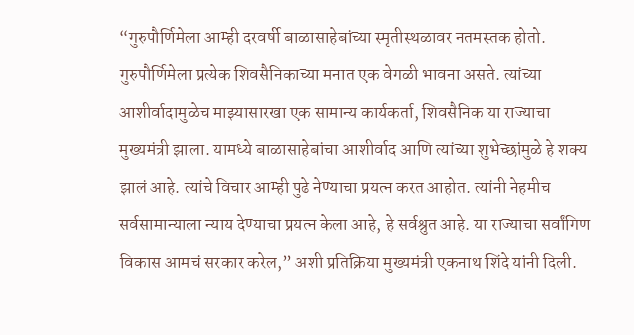“गुरुपौर्णिमेला आम्ही दरवर्षी बाळासाहेबांच्या स्मृतीस्थळावर नतमस्तक होतो. गुरुपौर्णिमेला प्रत्येक शिवसैनिकाच्या मनात एक वेगळी भावना असते. त्यांच्या आशीर्वादामुळेच माझ्यासारखा एक सामान्य कार्यकर्ता, शिवसैनिक या राज्याचा मुख्यमंत्री झाला. यामध्ये बाळासाहेबांचा आशीर्वाद आणि त्यांच्या शुभेच्छांमुळे हे शक्य झालं आहे. त्यांचे विचार आम्ही पुढे नेण्याचा प्रयत्न करत आहोत. त्यांनी नेहमीच सर्वसामान्याला न्याय देण्याचा प्रयत्न केला आहे, हे सर्वश्रुत आहे. या राज्याचा सर्वांगिण विकास आमचं सरकार करेल,” अशी प्रतिक्रिया मुख्यमंत्री एकनाथ शिंदे यांनी दिली.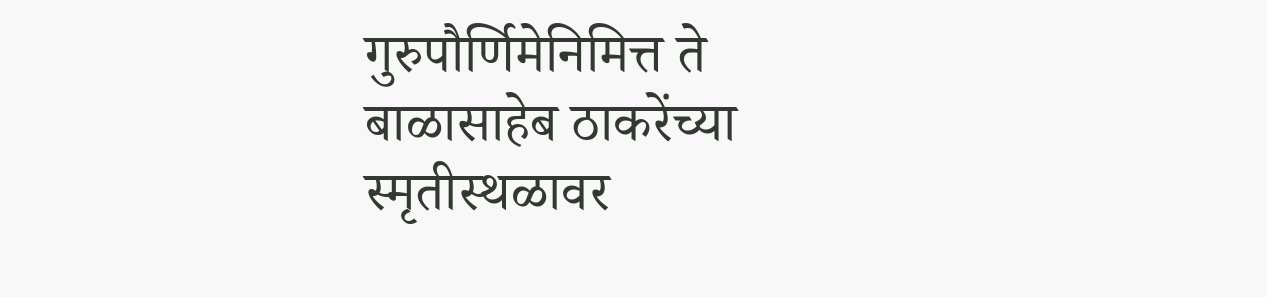गुरुपौर्णिमेनिमित्त ते बाळासाहेब ठाकरेंच्या स्मृतीस्थळावर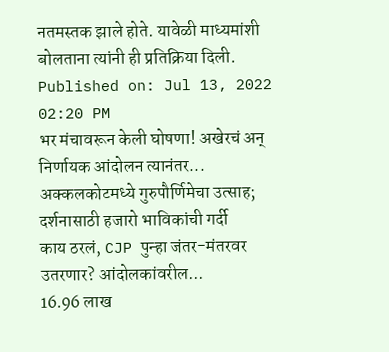नतमस्तक झाले होते. यावेळी माध्यमांशी बोलताना त्यांनी ही प्रतिक्रिया दिली.
Published on: Jul 13, 2022 02:20 PM
भर मंचावरून केली घोषणा! अखेरचं अन् निर्णायक आंदोलन त्यानंतर...
अक्कलकोटमध्ये गुरुपौर्णिमेचा उत्साह; दर्शनासाठी हजारो भाविकांची गर्दी
काय ठरलं, CJP पुन्हा जंतर-मंतरवर उतरणार? आंदोलकांवरील...
16.96 लाख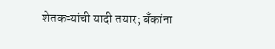शेतकऱ्यांची यादी तयार; बँकांना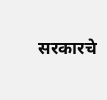सरकारचे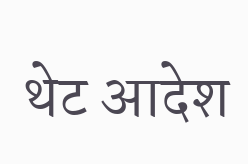थेट आदेश